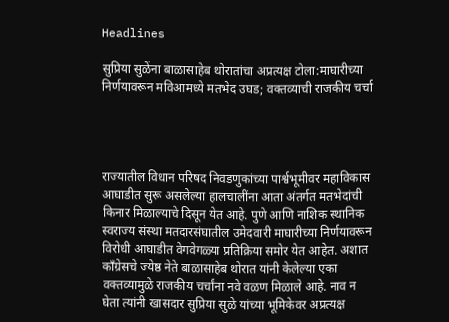Headlines

सुप्रिया सुळेंना बाळासाहेब थोरातांचा अप्रत्यक्ष टोला:माघारीच्या निर्णयावरून मविआमध्ये मतभेद उघड; वक्तव्याची राजकीय चर्चा




राज्यातील विधान परिषद निवडणुकांच्या पार्श्वभूमीवर महाविकास आघाडीत सुरू असलेल्या हालचालींना आता अंतर्गत मतभेदांची किनार मिळाल्याचे दिसून येत आहे. पुणे आणि नाशिक स्थानिक स्वराज्य संस्था मतदारसंघातील उमेदवारी माघारीच्या निर्णयावरून विरोधी आघाडीत वेगवेगळ्या प्रतिक्रिया समोर येत आहेत. अशात काँग्रेसचे ज्येष्ठ नेते बाळासाहेब थोरात यांनी केलेल्या एका वक्तव्यामुळे राजकीय चर्चांना नवे वळण मिळाले आहे. नाव न घेता त्यांनी खासदार सुप्रिया सुळे यांच्या भूमिकेवर अप्रत्यक्ष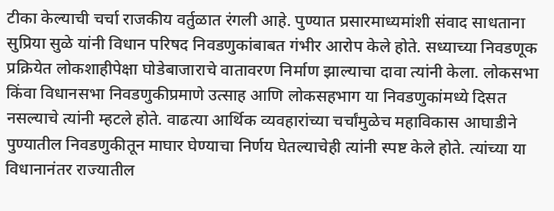टीका केल्याची चर्चा राजकीय वर्तुळात रंगली आहे. पुण्यात प्रसारमाध्यमांशी संवाद साधताना सुप्रिया सुळे यांनी विधान परिषद निवडणुकांबाबत गंभीर आरोप केले होते. सध्याच्या निवडणूक प्रक्रियेत लोकशाहीपेक्षा घोडेबाजाराचे वातावरण निर्माण झाल्याचा दावा त्यांनी केला. लोकसभा किंवा विधानसभा निवडणुकीप्रमाणे उत्साह आणि लोकसहभाग या निवडणुकांमध्ये दिसत नसल्याचे त्यांनी म्हटले होते. वाढत्या आर्थिक व्यवहारांच्या चर्चांमुळेच महाविकास आघाडीने पुण्यातील निवडणुकीतून माघार घेण्याचा निर्णय घेतल्याचेही त्यांनी स्पष्ट केले होते. त्यांच्या या विधानानंतर राज्यातील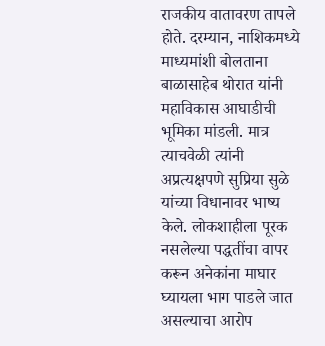राजकीय वातावरण तापले होते. दरम्यान, नाशिकमध्ये माध्यमांशी बोलताना बाळासाहेब थोरात यांनी महाविकास आघाडीची भूमिका मांडली. मात्र त्याचवेळी त्यांनी अप्रत्यक्षपणे सुप्रिया सुळे यांच्या विधानावर भाष्य केले. लोकशाहीला पूरक नसलेल्या पद्धतींचा वापर करून अनेकांना माघार घ्यायला भाग पाडले जात असल्याचा आरोप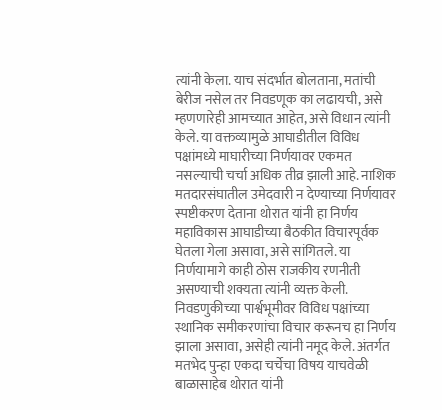त्यांनी केला. याच संदर्भात बोलताना, मतांची बेरीज नसेल तर निवडणूक का लढायची, असे म्हणणारेही आमच्यात आहेत, असे विधान त्यांनी केले. या वक्तव्यामुळे आघाडीतील विविध पक्षांमध्ये माघारीच्या निर्णयावर एकमत नसल्याची चर्चा अधिक तीव्र झाली आहे. नाशिक मतदारसंघातील उमेदवारी न देण्याच्या निर्णयावर स्पष्टीकरण देताना थोरात यांनी हा निर्णय महाविकास आघाडीच्या बैठकीत विचारपूर्वक घेतला गेला असावा, असे सांगितले. या निर्णयामागे काही ठोस राजकीय रणनीती असण्याची शक्यता त्यांनी व्यक्त केली. निवडणुकीच्या पार्श्वभूमीवर विविध पक्षांच्या स्थानिक समीकरणांचा विचार करूनच हा निर्णय झाला असावा, असेही त्यांनी नमूद केले. अंतर्गत मतभेद पुन्हा एकदा चर्चेचा विषय याचवेळी बाळासाहेब थोरात यांनी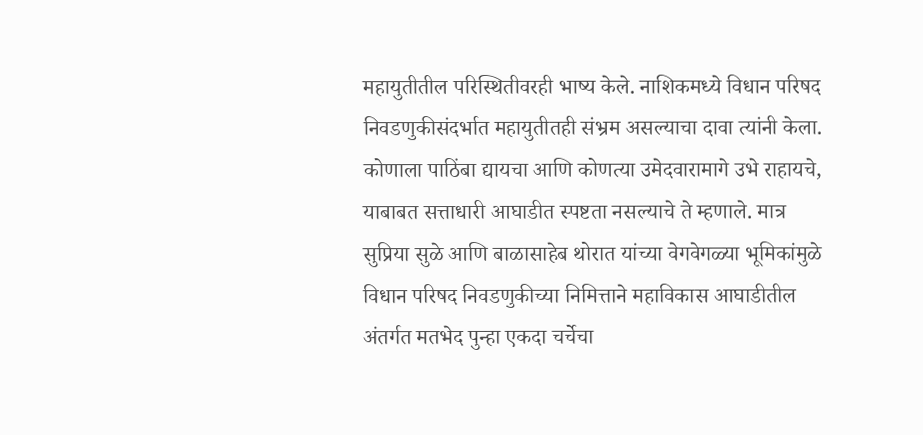महायुतीतील परिस्थितीवरही भाष्य केले. नाशिकमध्ये विधान परिषद निवडणुकीसंदर्भात महायुतीतही संभ्रम असल्याचा दावा त्यांनी केला. कोणाला पाठिंबा द्यायचा आणि कोणत्या उमेदवारामागे उभे राहायचे, याबाबत सत्ताधारी आघाडीत स्पष्टता नसल्याचे ते म्हणाले. मात्र सुप्रिया सुळे आणि बाळासाहेब थोरात यांच्या वेगवेगळ्या भूमिकांमुळे विधान परिषद निवडणुकीच्या निमित्ताने महाविकास आघाडीतील अंतर्गत मतभेद पुन्हा एकदा चर्चेचा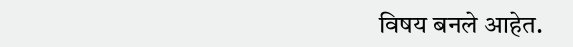विषय बनले आहेत.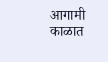आगामी काळात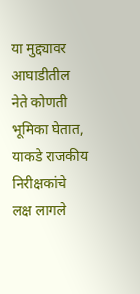या मुद्द्यावर आघाडीतील नेते कोणती भूमिका घेतात, याकडे राजकीय निरीक्षकांचे लक्ष लागले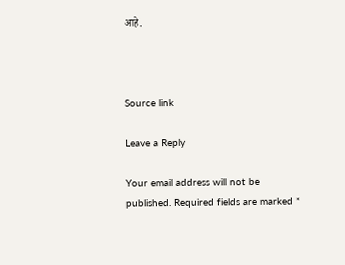आहे.



Source link

Leave a Reply

Your email address will not be published. Required fields are marked *